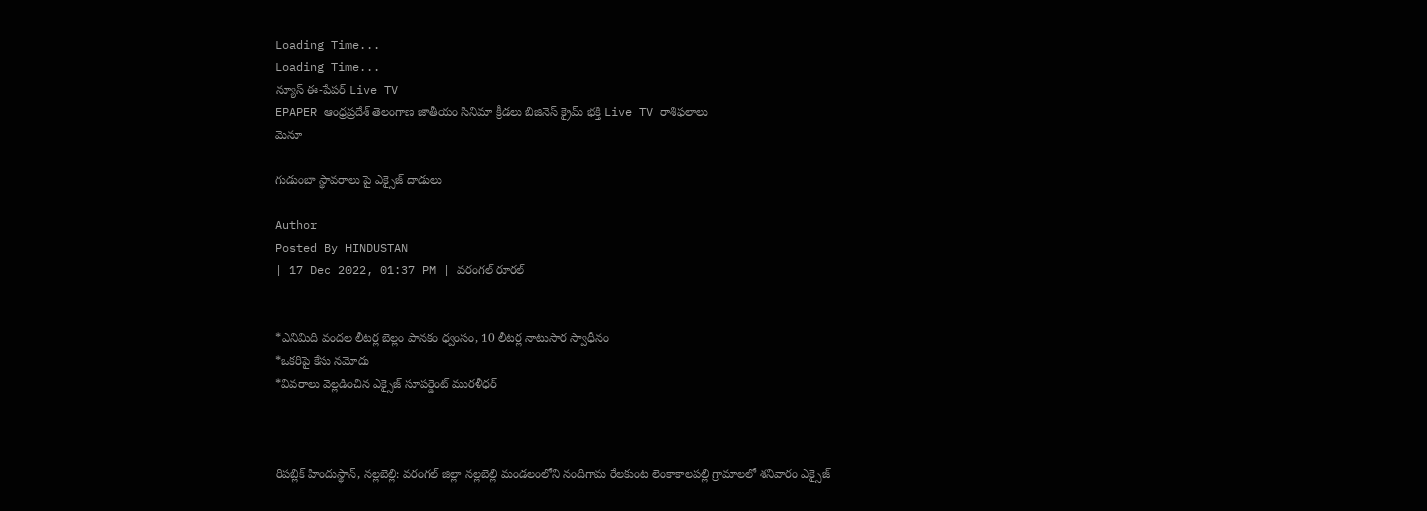Loading Time...
Loading Time...
న్యూస్ ఈ-పేపర్ Live TV
EPAPER ఆంధ్రప్రదేశ్ తెలంగాణ జాతీయం సినిమా క్రీడలు బిజినెస్ క్రైమ్ భక్తి Live TV రాశిఫలాలు
మెనూ

గుడుంబా స్థావరాలు పై ఎక్సైజ్ దాడులు

Author
Posted By HINDUSTAN
| 17 Dec 2022, 01:37 PM | వరంగల్ రూరల్


*ఎనిమిది వందల లీటర్ల బెల్లం పానకం ధ్వంసం, 10 లీటర్ల నాటుసార స్వాధీనం
*ఒకరిపై కేసు నమోదు
*వివరాలు వెల్లడించిన ఎక్సైజ్ సూపర్డెంట్ మురళీధర్



రిపబ్లిక్ హిందుస్థాన్, నల్లబెల్లి: వరంగల్ జిల్లా నల్లబెల్లి మండలంలోని నందిగామ రేలకుంట లెంకాకాలపల్లి గ్రామాలలో శనివారం ఎక్సైజ్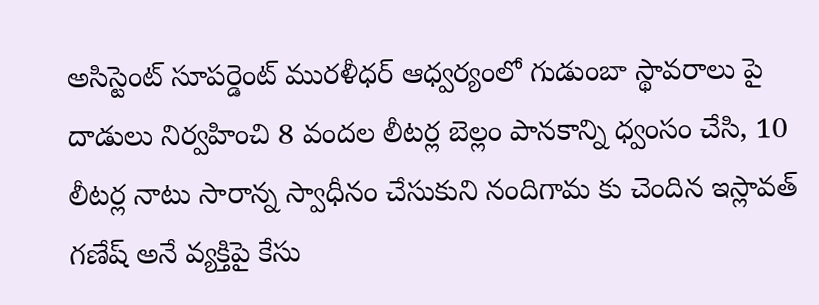అసిస్టెంట్ సూపర్డెంట్ మురళీధర్ ఆధ్వర్యంలో గుడుంబా స్థావరాలు పై దాడులు నిర్వహించి 8 వందల లీటర్ల బెల్లం పానకాన్ని ధ్వంసం చేసి, 10 లీటర్ల నాటు సారాన్న స్వాధీనం చేసుకుని నందిగామ కు చెందిన ఇస్లావత్ గణేష్ అనే వ్యక్తిపై కేసు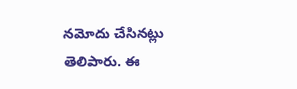నమోదు చేసినట్లు తెలిపారు. ఈ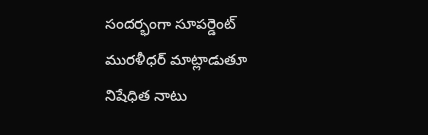సందర్భంగా సూపర్డెంట్ మురళీధర్ మాట్లాడుతూ నిషేధిత నాటు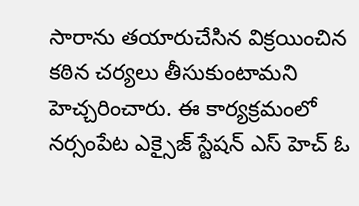సారాను తయారుచేసిన విక్రయించిన కఠిన చర్యలు తీసుకుంటామని హెచ్చరించారు. ఈ కార్యక్రమంలో నర్సంపేట ఎక్సైజ్ స్టేషన్ ఎస్ హెచ్ ఓ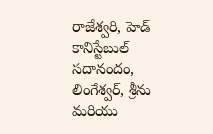రాజేశ్వరి, హెడ్ కానిస్టేబుల్ సదానందం, లింగేశ్వర్, శ్రీను మరియు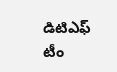డిటిఎఫ్ టీం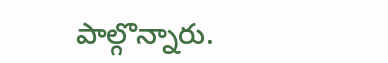పాల్గొన్నారు.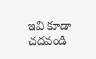ఇవి కూడా చదవండి